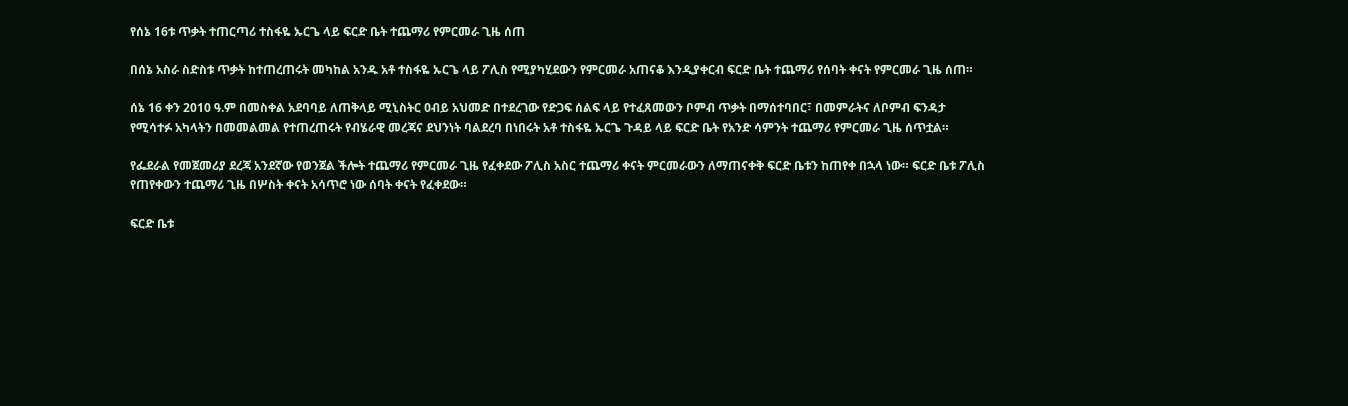የሰኔ 16ቱ ጥቃት ተጠርጣሪ ተስፋዬ ኡርጌ ላይ ፍርድ ቤት ተጨማሪ የምርመራ ጊዜ ሰጠ

በሰኔ አስራ ስድስቱ ጥቃት ከተጠረጠሩት መካከል አንዱ አቶ ተስፋዬ ኡርጌ ላይ ፖሊስ የሚያካሂደውን የምርመራ አጠናቆ እንዲያቀርብ ፍርድ ቤት ተጨማሪ የሰባት ቀናት የምርመራ ጊዜ ሰጠ።

ሰኔ 16 ቀን 2010 ዓ.ም በመስቀል አደባባይ ለጠቅላይ ሚኒስትር ዐብይ አህመድ በተደረገው የድጋፍ ሰልፍ ላይ የተፈጸመውን ቦምብ ጥቃት በማሰተባበር፣ በመምራትና ለቦምብ ፍንዳታ የሚሳተፉ አካላትን በመመልመል የተጠረጠሩት የብሄራዊ መረጃና ደህንነት ባልደረባ በነበሩት አቶ ተስፋዬ ኡርጌ ጉዳይ ላይ ፍርድ ቤት የአንድ ሳምንት ተጨማሪ የምርመራ ጊዜ ሰጥቷል።

የፌደራል የመጀመሪያ ደረጃ አንደኛው የወንጀል ችሎት ተጨማሪ የምርመራ ጊዜ የፈቀደው ፖሊስ አስር ተጨማሪ ቀናት ምርመራውን ለማጠናቀቅ ፍርድ ቤቱን ከጠየቀ በኋላ ነው። ፍርድ ቤቱ ፖሊስ የጠየቀውን ተጨማሪ ጊዜ በሦስት ቀናት አሳጥሮ ነው ሰባት ቀናት የፈቀደው።

ፍርድ ቤቱ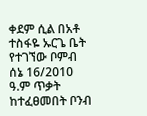ቀደም ሲል በአቶ ተስፋዬ ኡርጌ ቤት የተገኘው ቦምብ ሰኔ 16/2010 ዓ.ም ጥቃት ከተፈፀመበት ቦንብ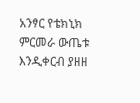አንፃር የቴክኒክ ምርመራ ውጤቱ እንዲቀርብ ያዘዘ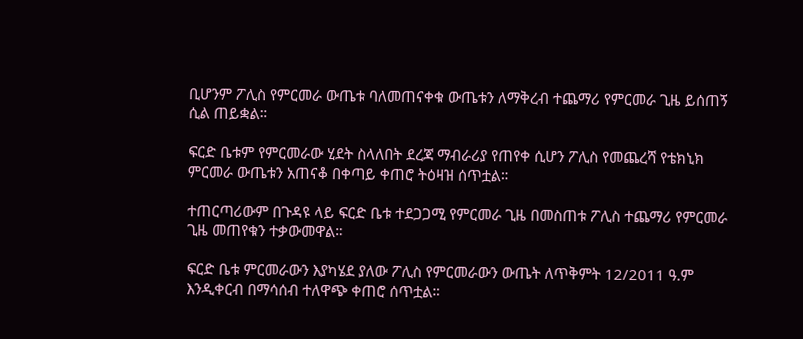ቢሆንም ፖሊስ የምርመራ ውጤቱ ባለመጠናቀቁ ውጤቱን ለማቅረብ ተጨማሪ የምርመራ ጊዜ ይሰጠኝ ሲል ጠይቋል።

ፍርድ ቤቱም የምርመራው ሂደት ስላለበት ደረጃ ማብራሪያ የጠየቀ ሲሆን ፖሊስ የመጨረሻ የቴክኒክ ምርመራ ውጤቱን አጠናቆ በቀጣይ ቀጠሮ ትዕዛዝ ሰጥቷል።

ተጠርጣሪውም በጉዳዩ ላይ ፍርድ ቤቱ ተደጋጋሚ የምርመራ ጊዜ በመስጠቱ ፖሊስ ተጨማሪ የምርመራ ጊዜ መጠየቁን ተቃውመዋል።

ፍርድ ቤቱ ምርመራውን እያካሄደ ያለው ፖሊስ የምርመራውን ውጤት ለጥቅምት 12/2011 ዓ.ም እንዲቀርብ በማሳሰብ ተለዋጭ ቀጠሮ ሰጥቷል።